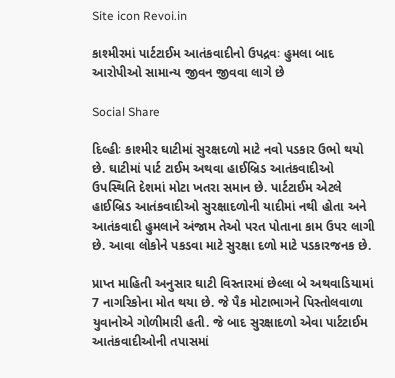Site icon Revoi.in

કાશ્મીરમાં પાર્ટટાઈમ આતંકવાદીનો ઉપદ્રવઃ હુમલા બાદ આરોપીઓ સામાન્ય જીવન જીવવા લાગે છે

Social Share

દિલ્હીઃ કાશ્મીર ઘાટીમાં સુરક્ષદળો માટે નવો પડકાર ઉભો થયો છે. ઘાટીમાં પાર્ટ ટાઈમ અથવા હાઈબ્રિડ આતંકવાદીઓ ઉપસ્થિતિ દેશમાં મોટા ખતરા સમાન છે. પાર્ટટાઈમ એટલે હાઈબ્રિડ આતંકવાદીઓ સુરક્ષાદળોની યાદીમાં નથી હોતા અને આતંકવાદી હુમલાને અંજામ તેઓ પરત પોતાના કામ ઉપર લાગી છે. આવા લોકોને પકડવા માટે સુરક્ષા દળો માટે પડકારજનક છે.

પ્રાપ્ત માહિતી અનુસાર ઘાટી વિસ્તારમાં છેલ્લા બે અથવાડિયામાં 7 નાગરિકોના મોત થયા છે. જે પૈક મોટાભાગને પિસ્તોલવાળા યુવાનોએ ગોળીમારી હતી. જે બાદ સુરક્ષાદળો એવા પાર્ટટાઈમ આતંકવાદીઓની તપાસમાં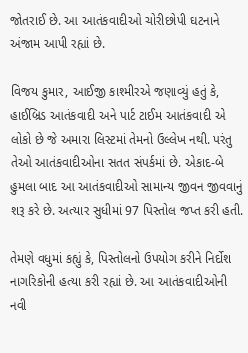જોતરાઈ છે. આ આતંકવાદીઓ ચોરીછોપી ઘટનાને અંજામ આપી રહ્યાં છે.

વિજય કુમાર, આઈજી કાશ્મીરએ જણાવ્યું હતું કે, હાઈબ્રિડ આતંકવાદી અને પાર્ટ ટાઈમ આતંકવાદી એ લોકો છે જે અમારા લિસ્ટમાં તેમનો ઉલ્લેખ નથી. પરંતુ તેઓ આતંકવાદીઓના સતત સંપર્કમાં છે. એકાદ-બે હુમલા બાદ આ આતંકવાદીઓ સામાન્ય જીવન જીવવાનું શરૂ કરે છે. અત્યાર સુધીમાં 97 પિસ્તોલ જપ્ત કરી હતી.

તેમણે વધુમાં કહ્યું કે, પિસ્તોલનો ઉપયોગ કરીને નિર્દોશ નાગરિકોની હત્યા કરી રહ્યાં છે. આ આતંકવાદીઓની નવી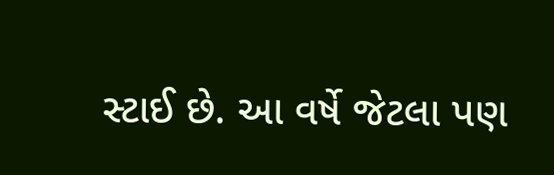સ્ટાઈ છે. આ વર્ષે જેટલા પણ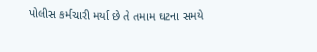પોલીસ કર્મચારી મર્યા છે તે તમામ ઘટના સમયે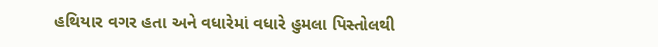હથિયાર વગર હતા અને વધારેમાં વધારે હુમલા પિસ્તોલથી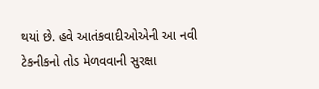થયાં છે. હવે આતંકવાદીઓએની આ નવી ટેકનીકનો તોડ મેળવવાની સુરક્ષા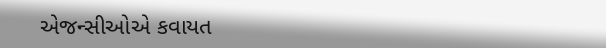એજન્સીઓએ કવાયત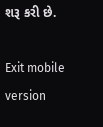શરૂ કરી છે.

Exit mobile version